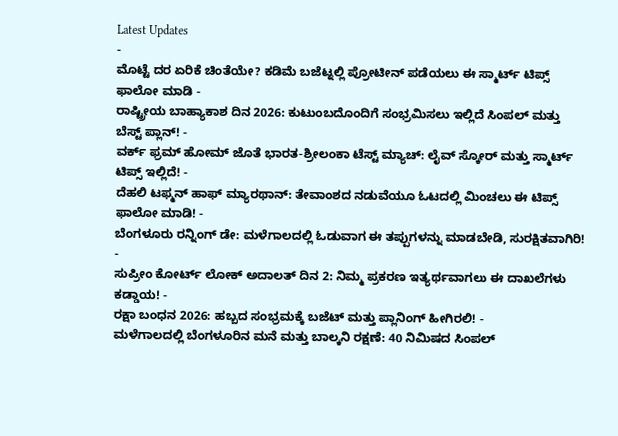Latest Updates
-
ಮೊಟ್ಟೆ ದರ ಏರಿಕೆ ಚಿಂತೆಯೇ? ಕಡಿಮೆ ಬಜೆಟ್ನಲ್ಲಿ ಪ್ರೋಟೀನ್ ಪಡೆಯಲು ಈ ಸ್ಮಾರ್ಟ್ ಟಿಪ್ಸ್ ಫಾಲೋ ಮಾಡಿ -
ರಾಷ್ಟ್ರೀಯ ಬಾಹ್ಯಾಕಾಶ ದಿನ 2026: ಕುಟುಂಬದೊಂದಿಗೆ ಸಂಭ್ರಮಿಸಲು ಇಲ್ಲಿದೆ ಸಿಂಪಲ್ ಮತ್ತು ಬೆಸ್ಟ್ ಪ್ಲಾನ್! -
ವರ್ಕ್ ಫ್ರಮ್ ಹೋಮ್ ಜೊತೆ ಭಾರತ-ಶ್ರೀಲಂಕಾ ಟೆಸ್ಟ್ ಮ್ಯಾಚ್: ಲೈವ್ ಸ್ಕೋರ್ ಮತ್ತು ಸ್ಮಾರ್ಟ್ ಟಿಪ್ಸ್ ಇಲ್ಲಿದೆ! -
ದೆಹಲಿ ಟಫ್ಮನ್ ಹಾಫ್ ಮ್ಯಾರಥಾನ್: ತೇವಾಂಶದ ನಡುವೆಯೂ ಓಟದಲ್ಲಿ ಮಿಂಚಲು ಈ ಟಿಪ್ಸ್ ಫಾಲೋ ಮಾಡಿ! -
ಬೆಂಗಳೂರು ರನ್ನಿಂಗ್ ಡೇ: ಮಳೆಗಾಲದಲ್ಲಿ ಓಡುವಾಗ ಈ ತಪ್ಪುಗಳನ್ನು ಮಾಡಬೇಡಿ, ಸುರಕ್ಷಿತವಾಗಿರಿ! -
ಸುಪ್ರೀಂ ಕೋರ್ಟ್ ಲೋಕ್ ಅದಾಲತ್ ದಿನ 2: ನಿಮ್ಮ ಪ್ರಕರಣ ಇತ್ಯರ್ಥವಾಗಲು ಈ ದಾಖಲೆಗಳು ಕಡ್ಡಾಯ! -
ರಕ್ಷಾ ಬಂಧನ 2026: ಹಬ್ಬದ ಸಂಭ್ರಮಕ್ಕೆ ಬಜೆಟ್ ಮತ್ತು ಪ್ಲಾನಿಂಗ್ ಹೀಗಿರಲಿ! -
ಮಳೆಗಾಲದಲ್ಲಿ ಬೆಂಗಳೂರಿನ ಮನೆ ಮತ್ತು ಬಾಲ್ಕನಿ ರಕ್ಷಣೆ: 40 ನಿಮಿಷದ ಸಿಂಪಲ್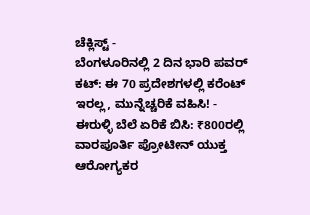ಚೆಕ್ಲಿಸ್ಟ್ -
ಬೆಂಗಳೂರಿನಲ್ಲಿ 2 ದಿನ ಭಾರಿ ಪವರ್ ಕಟ್: ಈ 70 ಪ್ರದೇಶಗಳಲ್ಲಿ ಕರೆಂಟ್ ಇರಲ್ಲ, ಮುನ್ನೆಚ್ಚರಿಕೆ ವಹಿಸಿ! -
ಈರುಳ್ಳಿ ಬೆಲೆ ಏರಿಕೆ ಬಿಸಿ: ₹800ರಲ್ಲಿ ವಾರಪೂರ್ತಿ ಪ್ರೋಟೀನ್ ಯುಕ್ತ ಆರೋಗ್ಯಕರ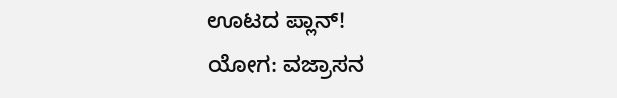ಊಟದ ಪ್ಲಾನ್!
ಯೋಗ: ವಜ್ರಾಸನ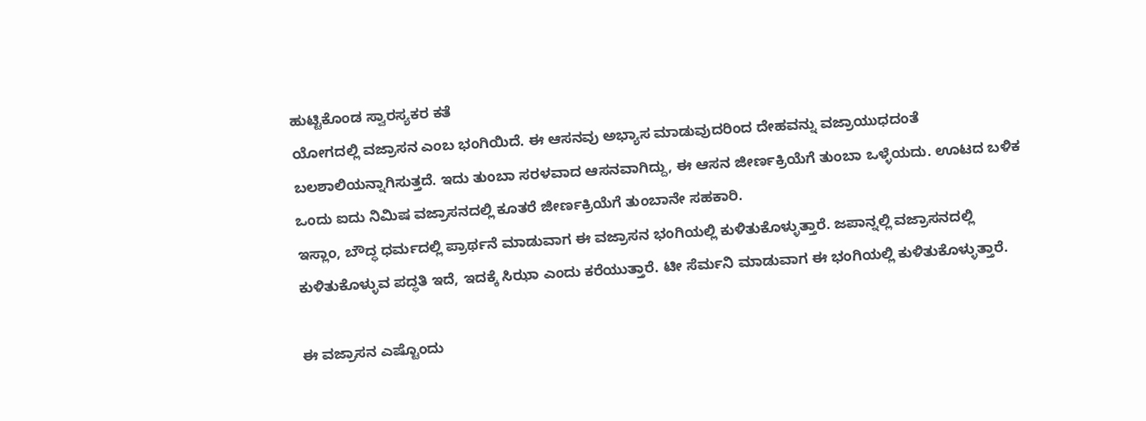ಹುಟ್ಟಿಕೊಂಡ ಸ್ವಾರಸ್ಯಕರ ಕತೆ
ಯೋಗದಲ್ಲಿ ವಜ್ರಾಸನ ಎಂಬ ಭಂಗಿಯಿದೆ. ಈ ಆಸನವು ಅಭ್ಯಾಸ ಮಾಡುವುದರಿಂದ ದೇಹವನ್ನು ವಜ್ರಾಯುಧದಂತೆ ಬಲಶಾಲಿಯನ್ನಾಗಿಸುತ್ತದೆ. ಇದು ತುಂಬಾ ಸರಳವಾದ ಆಸನವಾಗಿದ್ದು, ಈ ಆಸನ ಜೀರ್ಣಕ್ರಿಯೆಗೆ ತುಂಬಾ ಒಳ್ಳೆಯದು. ಊಟದ ಬಳಿಕ ಒಂದು ಐದು ನಿಮಿಷ ವಜ್ರಾಸನದಲ್ಲಿ ಕೂತರೆ ಜೀರ್ಣಕ್ರಿಯೆಗೆ ತುಂಬಾನೇ ಸಹಕಾರಿ.
ಇಸ್ಲಾಂ, ಬೌದ್ಧ ಧರ್ಮದಲ್ಲಿ ಪ್ರಾರ್ಥನೆ ಮಾಡುವಾಗ ಈ ವಜ್ರಾಸನ ಭಂಗಿಯಲ್ಲಿ ಕುಳಿತುಕೊಳ್ಳುತ್ತಾರೆ. ಜಪಾನ್ನಲ್ಲಿ ವಜ್ರಾಸನದಲ್ಲಿ ಕುಳಿತುಕೊಳ್ಳುವ ಪದ್ಧತಿ ಇದೆ, ಇದಕ್ಕೆ ಸಿಝಾ ಎಂದು ಕರೆಯುತ್ತಾರೆ. ಟೀ ಸೆರ್ಮನಿ ಮಾಡುವಾಗ ಈ ಭಂಗಿಯಲ್ಲಿ ಕುಳಿತುಕೊಳ್ಳುತ್ತಾರೆ.

ಈ ವಜ್ರಾಸನ ಎಷ್ಟೊಂದು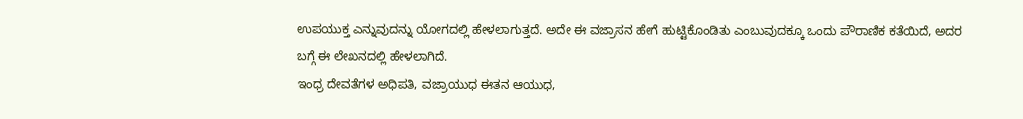ಉಪಯುಕ್ತ ಎನ್ನುವುದನ್ನು ಯೋಗದಲ್ಲಿ ಹೇಳಲಾಗುತ್ತದೆ. ಅದೇ ಈ ವಜ್ರಾಸನ ಹೇಗೆ ಹುಟ್ಟಿಕೊಂಡಿತು ಎಂಬುವುದಕ್ಕೂ ಒಂದು ಪೌರಾಣಿಕ ಕತೆಯಿದೆ, ಅದರ ಬಗ್ಗೆ ಈ ಲೇಖನದಲ್ಲಿ ಹೇಳಲಾಗಿದೆ.
ಇಂಧ್ರ ದೇವತೆಗಳ ಅಧಿಪತಿ, ವಜ್ರಾಯುಧ ಈತನ ಆಯುಧ,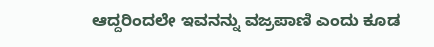ಆದ್ದರಿಂದಲೇ ಇವನನ್ನು ವಜ್ರಪಾಣಿ ಎಂದು ಕೂಡ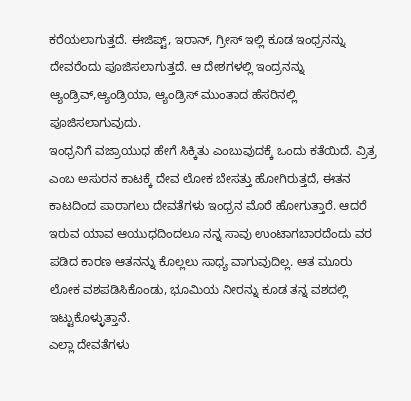ಕರೆಯಲಾಗುತ್ತದೆ. ಈಜಿಪ್ಟ್, ಇರಾನ್, ಗ್ರೀಸ್ ಇಲ್ಲಿ ಕೂಡ ಇಂಧ್ರನನ್ನು ದೇವರೆಂದು ಪೂಜಿಸಲಾಗುತ್ತದೆ. ಆ ದೇಶಗಳಲ್ಲಿ ಇಂದ್ರನನ್ನು ಆ್ಯಂಡ್ರಿವ್,ಆ್ಯಂಡ್ರಿಯಾ, ಆ್ಯಂಡ್ರಿಸ್ ಮುಂತಾದ ಹೆಸರಿನಲ್ಲಿ ಪೂಜಿಸಲಾಗುವುದು.
ಇಂಧ್ರನಿಗೆ ವಜ್ರಾಯುಧ ಹೇಗೆ ಸಿಕ್ಕಿತು ಎಂಬುವುದಕ್ಕೆ ಒಂದು ಕತೆಯಿದೆ. ವ್ರಿತ್ರ ಎಂಬ ಅಸುರನ ಕಾಟಕ್ಕೆ ದೇವ ಲೋಕ ಬೇಸತ್ತು ಹೋಗಿರುತ್ತದೆ, ಈತನ ಕಾಟದಿಂದ ಪಾರಾಗಲು ದೇವತೆಗಳು ಇಂಧ್ರನ ಮೊರೆ ಹೋಗುತ್ತಾರೆ. ಆದರೆ ಇರುವ ಯಾವ ಆಯುಧದಿಂದಲೂ ನನ್ನ ಸಾವು ಉಂಟಾಗಬಾರದೆಂದು ವರ ಪಡಿದ ಕಾರಣ ಆತನನ್ನು ಕೊಲ್ಲಲು ಸಾಧ್ಯ ವಾಗುವುದಿಲ್ಲ. ಆತ ಮೂರು ಲೋಕ ವಶಪಡಿಸಿಕೊಂಡು, ಭೂಮಿಯ ನೀರನ್ನು ಕೂಡ ತನ್ನ ವಶದಲ್ಲಿ ಇಟ್ಟುಕೊಳ್ಳುತ್ತಾನೆ.
ಎಲ್ಲಾ ದೇವತೆಗಳು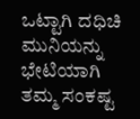ಒಟ್ಟಾಗಿ ದಧಿಚಿ ಮುನಿಯನ್ನು ಭೇಟಿಯಾಗಿ ತಮ್ಮ ಸಂಕಷ್ಟ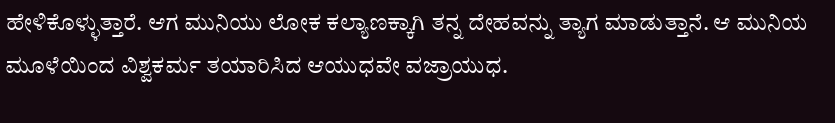ಹೇಳಿಕೊಳ್ಳುತ್ತಾರೆ. ಆಗ ಮುನಿಯು ಲೋಕ ಕಲ್ಯಾಣಕ್ಕಾಗಿ ತನ್ನ ದೇಹವನ್ನು ತ್ಯಾಗ ಮಾಡುತ್ತಾನೆ. ಆ ಮುನಿಯ ಮೂಳೆಯಿಂದ ವಿಶ್ವಕರ್ಮ ತಯಾರಿಸಿದ ಆಯುಧವೇ ವಜ್ರಾಯುಧ.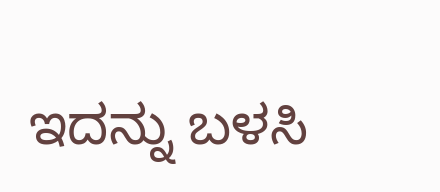ಇದನ್ನು ಬಳಸಿ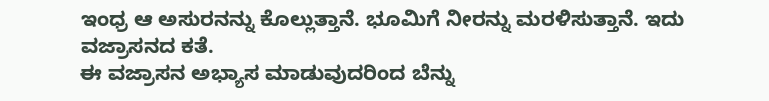ಇಂಧ್ರ ಆ ಅಸುರನನ್ನು ಕೊಲ್ಲುತ್ತಾನೆ. ಭೂಮಿಗೆ ನೀರನ್ನು ಮರಳಿಸುತ್ತಾನೆ. ಇದು ವಜ್ರಾಸನದ ಕತೆ.
ಈ ವಜ್ರಾಸನ ಅಭ್ಯಾಸ ಮಾಡುವುದರಿಂದ ಬೆನ್ನು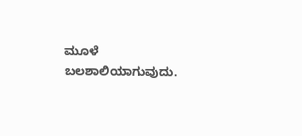ಮೂಳೆ ಬಲಶಾಲಿಯಾಗುವುದು.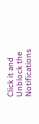Click it and Unblock the Notifications